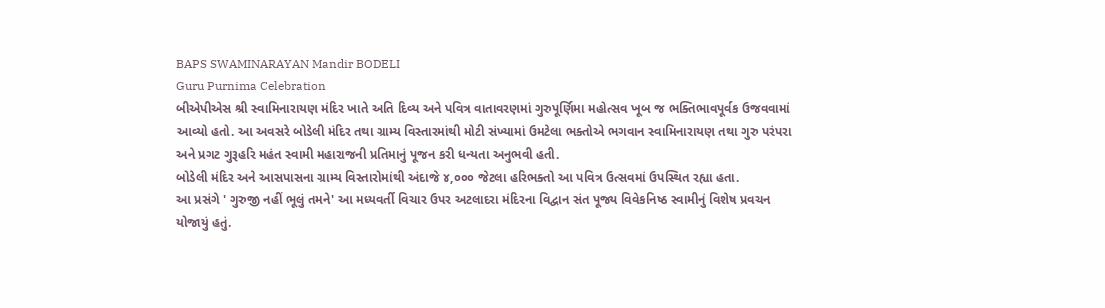BAPS SWAMINARAYAN Mandir BODELI
Guru Purnima Celebration
બીએપીએસ શ્રી સ્વામિનારાયણ મંદિર ખાતે અતિ દિવ્ય અને પવિત્ર વાતાવરણમાં ગુરુપૂર્ણિમા મહોત્સવ ખૂબ જ ભક્તિભાવપૂર્વક ઉજવવામાં આવ્યો હતો. આ અવસરે બોડેલી મંદિર તથા ગ્રામ્ય વિસ્તારમાંથી મોટી સંખ્યામાં ઉમટેલા ભક્તોએ ભગવાન સ્વામિનારાયણ તથા ગુરુ પરંપરા અને પ્રગટ ગુરૂહરિ મહંત સ્વામી મહારાજની પ્રતિમાનું પૂજન કરી ધન્યતા અનુભવી હતી.
બોડેલી મંદિર અને આસપાસના ગ્રામ્ય વિસ્તારોમાંથી અંદાજે ૪,૦૦૦ જેટલા હરિભક્તો આ પવિત્ર ઉત્સવમાં ઉપસ્થિત રહ્યા હતા.
આ પ્રસંગે ' ગુરુજી નહીં ભૂલું તમને' આ મધ્યવર્તી વિચાર ઉપર અટલાદરા મંદિરના વિદ્વાન સંત પૂજ્ય વિવેકનિષ્ઠ સ્વામીનું વિશેષ પ્રવચન યોજાયું હતું.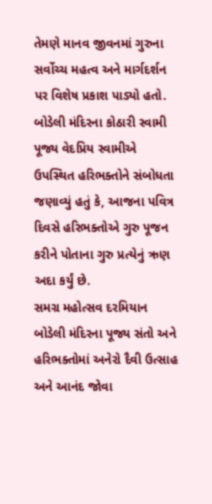તેમણે માનવ જીવનમાં ગુરુના સર્વોચ્ચ મહત્વ અને માર્ગદર્શન પર વિશેષ પ્રકાશ પાડ્યો હતો.
બોડેલી મંદિરના કોઠારી સ્વામી પૂજ્ય વેદપ્રિય સ્વામીએ ઉપસ્થિત હરિભક્તોને સંબોધતા જણાવ્યું હતું કે, આજના પવિત્ર દિવસે હરિભક્તોએ ગુરુ પૂજન કરીને પોતાના ગુરુ પ્રત્યેનું ઋણ અદા કર્યું છે.
સમગ્ર મહોત્સવ દરમિયાન બોડેલી મંદિરના પૂજ્ય સંતો અને હરિભક્તોમાં અનેરો દૈવી ઉત્સાહ અને આનંદ જોવા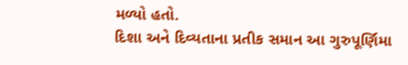મળ્યો હતો.
દિશા અને દિવ્યતાના પ્રતીક સમાન આ ગુરુપૂર્ણિમા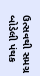ઉત્સવથી સમગ્ર બોડેલી પંથક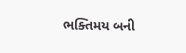ભક્તિમય બની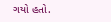ગયો હતો.